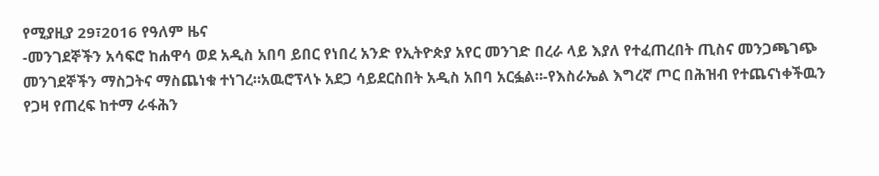የሚያዚያ 29፣2016 የዓለም ዜና
-መንገደኞችን አሳፍሮ ከሐዋሳ ወደ አዲስ አበባ ይበር የነበረ አንድ የኢትዮጵያ አየር መንገድ በረራ ላይ እያለ የተፈጠረበት ጢስና መንጋጫገጭ መንገደኞችን ማስጋትና ማስጨነቁ ተነገረ።አዉሮፕላኑ አደጋ ሳይደርስበት አዲስ አበባ አርፏል።-የእስራኤል እግረኛ ጦር በሕዝብ የተጨናነቀችዉን የጋዛ የጠረፍ ከተማ ራፋሕን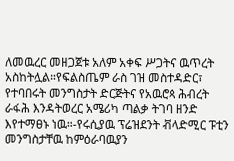ለመዉረር መዘጋጀቱ አለም አቀፍ ሥጋትና ዉጥረት አስከትሏል።የፍልስጤም ራስ ገዝ መስተዳድር፣ የተባበሩት መንግስታት ድርጅትና የአዉሮጳ ሕብረት ራፋሕ እንዳትወረር አሜሪካ ጣልቃ ትገባ ዘንድ እየተማፀኑ ነዉ።-የሩሲያዉ ፕሬዝደንት ቭላድሚር ፑቲን መንግስታቸዉ ከምዕራባዉያን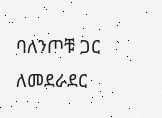ባለንጦቹ ጋር ለመደራደር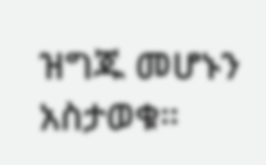ዝግጁ መሆኑን አስታወቁ።